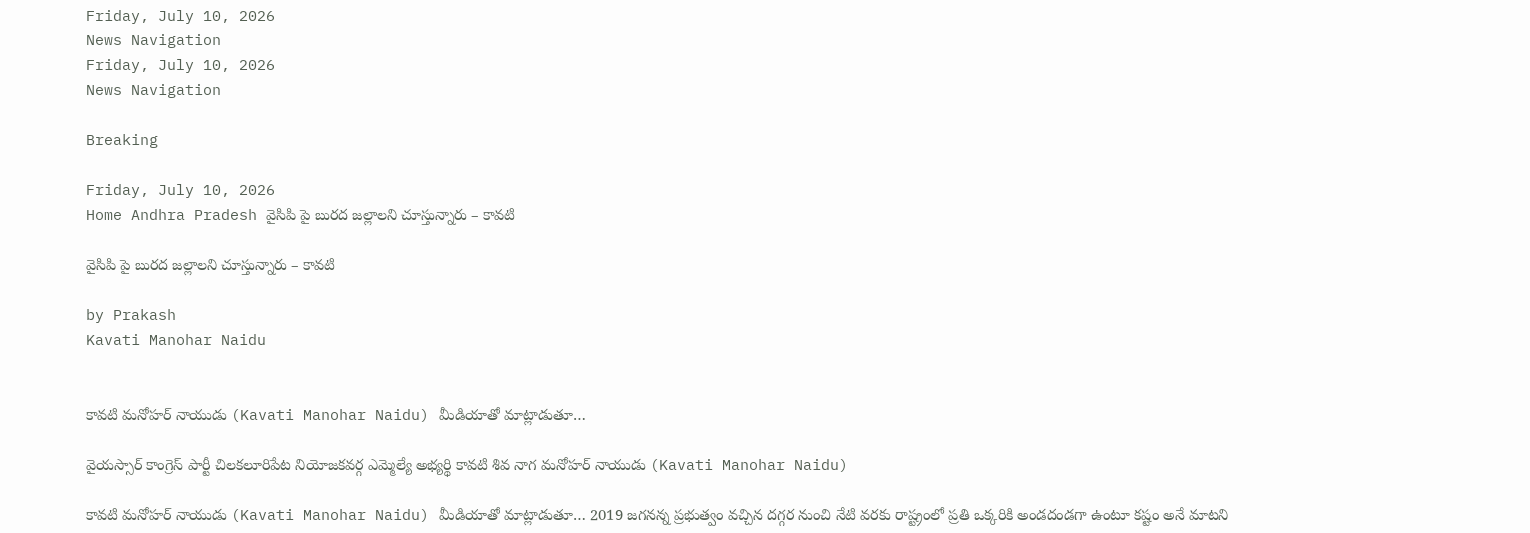Friday, July 10, 2026
News Navigation
Friday, July 10, 2026
News Navigation

Breaking

Friday, July 10, 2026
Home Andhra Pradesh వైసిపి పై బురద జల్లాలని చూస్తున్నారు – కావటి

వైసిపి పై బురద జల్లాలని చూస్తున్నారు – కావటి

by Prakash
Kavati Manohar Naidu


కావటి మనోహర్ నాయుడు (Kavati Manohar Naidu) మీడియాతో మాట్లాడుతూ…

వైయస్సార్ కాంగ్రెస్ పార్టీ చిలకలూరిపేట నియోజకవర్గ ఎమ్మెల్యే అభ్యర్థి కావటి శివ నాగ మనోహర్ నాయుడు (Kavati Manohar Naidu)

కావటి మనోహర్ నాయుడు (Kavati Manohar Naidu) మీడియాతో మాట్లాడుతూ… 2019 జగనన్న ప్రభుత్వం వచ్చిన దగ్గర నుంచి నేటి వరకు రాష్ట్రంలో ప్రతి ఒక్కరికి అండదండగా ఉంటూ కష్టం అనే మాటని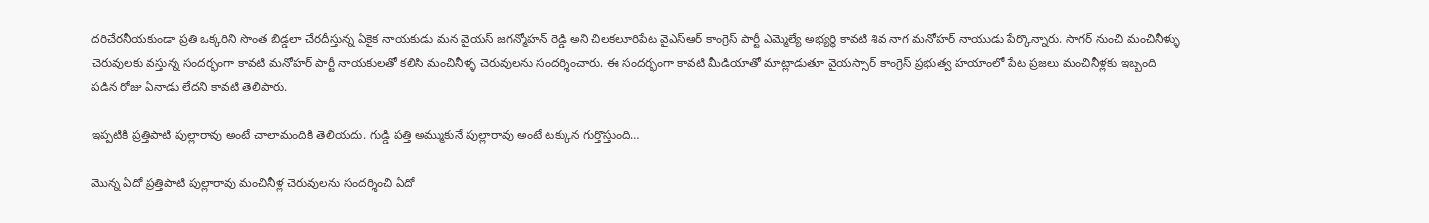దరిచేరనీయకుండా ప్రతి ఒక్కరిని సొంత బిడ్డలా చేరదీస్తున్న ఏకైక నాయకుడు మన వైయస్ జగన్మోహన్ రెడ్డి అని చిలకలూరిపేట వైఎస్ఆర్ కాంగ్రెస్ పార్టీ ఎమ్మెల్యే అభ్యర్థి కావటి శివ నాగ మనోహర్ నాయుడు పేర్కొన్నారు. సాగర్ నుంచి మంచినీళ్ళు చెరువులకు వస్తున్న సందర్భంగా కావటి మనోహర్ పార్టీ నాయకులతో కలిసి మంచినీళ్ళ చెరువులను సందర్శించారు. ఈ సందర్భంగా కావటి మీడియాతో మాట్లాడుతూ వైయస్సార్ కాంగ్రెస్ ప్రభుత్వ హయాంలో పేట ప్రజలు మంచినీళ్లకు ఇబ్బంది పడిన రోజు ఏనాడు లేదని కావటి తెలిపారు.

ఇప్పటికి ప్రత్తిపాటి పుల్లారావు అంటే చాలామందికి తెలియదు. గుడ్డి పత్తి అమ్ముకునే పుల్లారావు అంటే టక్కున గుర్తొస్తుంది…

మొన్న ఏదో ప్రత్తిపాటి పుల్లారావు మంచినీళ్ల చెరువులను సందర్శించి ఏదో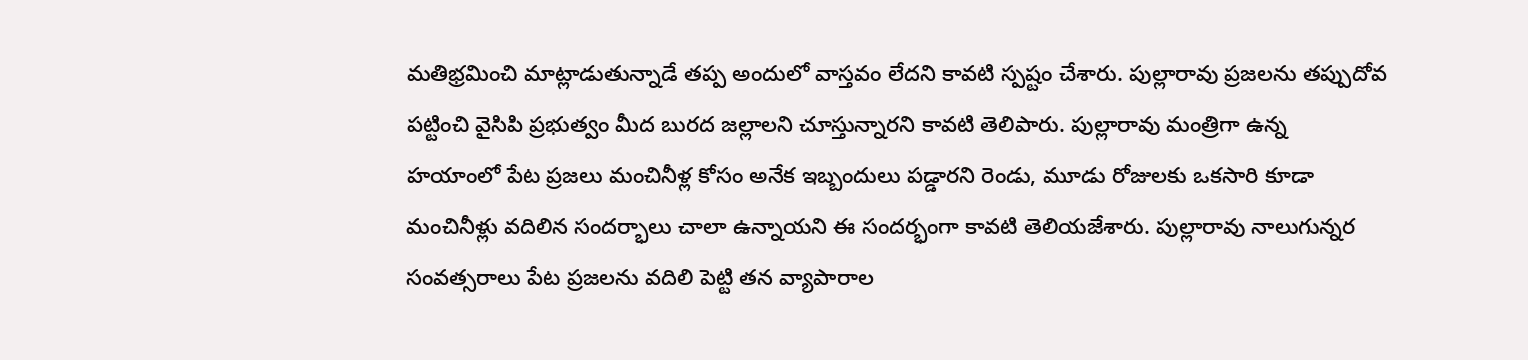మతిభ్రమించి మాట్లాడుతున్నాడే తప్ప అందులో వాస్తవం లేదని కావటి స్పష్టం చేశారు. పుల్లారావు ప్రజలను తప్పుదోవ పట్టించి వైసిపి ప్రభుత్వం మీద బురద జల్లాలని చూస్తున్నారని కావటి తెలిపారు. పుల్లారావు మంత్రిగా ఉన్న హయాంలో పేట ప్రజలు మంచినీళ్ల కోసం అనేక ఇబ్బందులు పడ్డారని రెండు, మూడు రోజులకు ఒకసారి కూడా మంచినీళ్లు వదిలిన సందర్భాలు చాలా ఉన్నాయని ఈ సందర్భంగా కావటి తెలియజేశారు. పుల్లారావు నాలుగున్నర సంవత్సరాలు పేట ప్రజలను వదిలి పెట్టి తన వ్యాపారాల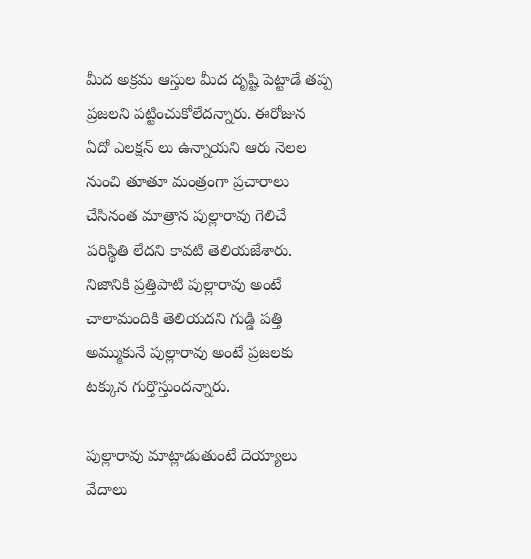మీద అక్రమ ఆస్తుల మీద దృష్టి పెట్టాడే తప్ప ప్రజలని పట్టించుకోలేదన్నారు. ఈరోజున ఏదో ఎలక్షన్ లు ఉన్నాయని ఆరు నెలల నుంచి తూతూ మంత్రంగా ప్రచారాలు చేసినంత మాత్రాన పుల్లారావు గెలిచే పరిస్థితి లేదని కావటి తెలియజేశారు. నిజానికి ప్రత్తిపాటి పుల్లారావు అంటే చాలామందికి తెలియదని గుడ్డి పత్తి అమ్ముకునే పుల్లారావు అంటే ప్రజలకు టక్కున గుర్తొస్తుందన్నారు.

పుల్లారావు మాట్లాడుతుంటే దెయ్యాలు వేదాలు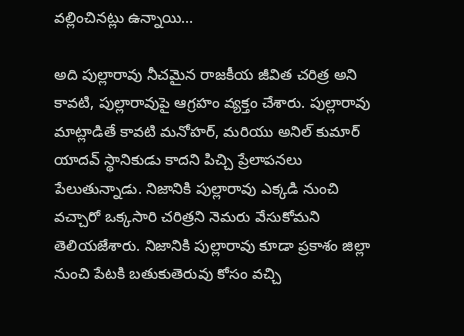వల్లించినట్లు ఉన్నాయి…

అది పుల్లారావు నీచమైన రాజకీయ జీవిత చరిత్ర అని కావటి, పుల్లారావుపై ఆగ్రహం వ్యక్తం చేశారు. పుల్లారావు మాట్లాడితే కావటి మనోహర్, మరియు అనిల్ కుమార్ యాదవ్ స్థానికుడు కాదని పిచ్చి ప్రేలాపనలు పేలుతున్నాడు. నిజానికి పుల్లారావు ఎక్కడి నుంచి వచ్చారో ఒక్కసారి చరిత్రని నెమరు వేసుకోమని తెలియజేశారు. నిజానికి పుల్లారావు కూడా ప్రకాశం జిల్లా నుంచి పేటకి బతుకుతెరువు కోసం వచ్చి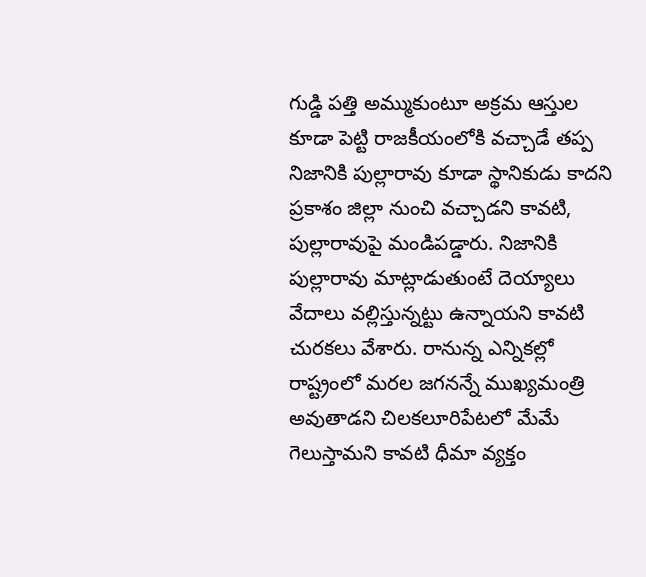గుడ్డి పత్తి అమ్ముకుంటూ అక్రమ ఆస్తుల కూడా పెట్టి రాజకీయంలోకి వచ్చాడే తప్ప నిజానికి పుల్లారావు కూడా స్థానికుడు కాదని ప్రకాశం జిల్లా నుంచి వచ్చాడని కావటి, పుల్లారావుపై మండిపడ్డారు. నిజానికి పుల్లారావు మాట్లాడుతుంటే దెయ్యాలు వేదాలు వల్లిస్తున్నట్టు ఉన్నాయని కావటి చురకలు వేశారు. రానున్న ఎన్నికల్లో రాష్ట్రంలో మరల జగనన్నే ముఖ్యమంత్రి అవుతాడని చిలకలూరిపేటలో మేమే గెలుస్తామని కావటి ధీమా వ్యక్తం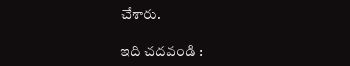చేశారు.

ఇది చదవండి :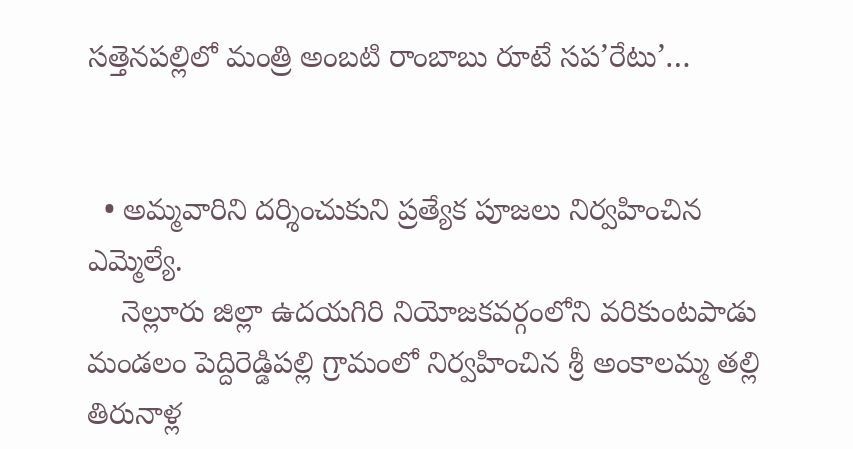సత్తెనపల్లిలో మంత్రి అంబటి రాంబాబు రూటే సప’రేటు’…


  • అమ్మవారిని దర్శించుకుని ప్రత్యేక పూజలు నిర్వహించిన ఎమ్మెల్యే.
    నెల్లూరు జిల్లా ఉదయగిరి నియోజకవర్గంలోని వరికుంటపాడు మండలం పెద్దిరెడ్డిపల్లి గ్రామంలో నిర్వహించిన శ్రీ అంకాలమ్మ తల్లి తిరునాళ్ల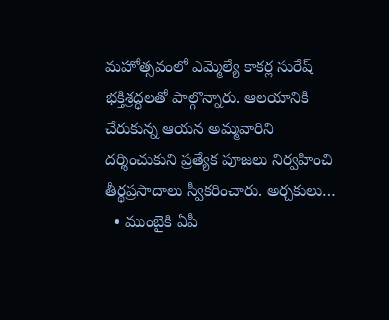మహోత్సవంలో ఎమ్మెల్యే కాకర్ల సురేష్ భక్తిశ్రద్ధలతో పాల్గొన్నారు. ఆలయానికి చేరుకున్న ఆయన అమ్మవారిని దర్శించుకుని ప్రత్యేక పూజలు నిర్వహించి తీర్థప్రసాదాలు స్వీకరించారు. అర్చకులు…
  • ముంబైకి ఏపీ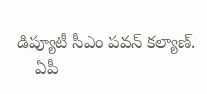డిప్యూటీ సీఎం పవన్ కల్యాణ్‌.
    ఏపీ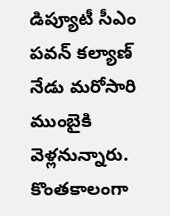డిప్యూటీ సీఎం పవన్‌ కల్యాణ్‌ నేడు మరోసారి ముంబైకి వెళ్లనున్నారు. కొంతకాలంగా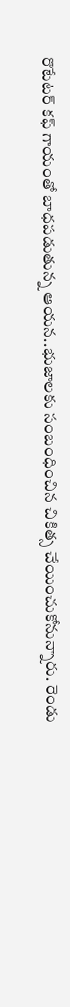రొటేటర్ కఫ్ గాయంతో బాధపడుతున్న ఆయన..భుజాలకు సంబంధించిన చికిత్స చేయించుకోనున్నారు. రెండు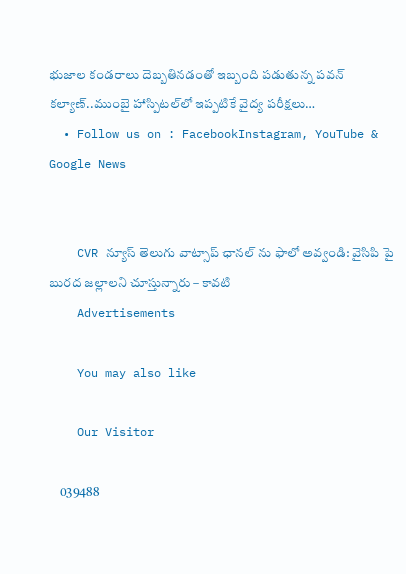భుజాల కండరాలు దెబ్బతినడంతో ఇబ్బంది పడుతున్న పవన్‌ కల్యాణ్‌..ముంబై హాస్పిటల్‌లో ఇప్పటికే వైద్య పరీక్షలు…
  • Follow us on : FacebookInstagram, YouTube & Google News


    CVR న్యూస్ తెలుగు వాట్సాప్ ఛానల్ ను ఫాలో అవ్వండి: వైసిపి పై బురద జల్లాలని చూస్తున్నారు – కావటి
    Advertisements

    You may also like

    Our Visitor

    039488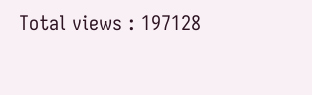Total views : 197128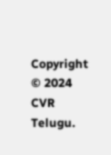Copyright © 2024 CVR Telugu.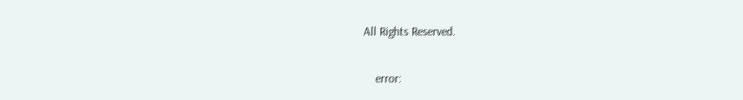All Rights Reserved.

    error: